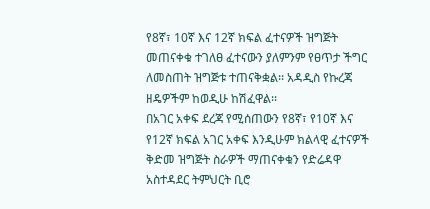የ8ኛ፣ 10ኛ እና 12ኛ ክፍል ፈተናዎች ዝግጅት መጠናቀቁ ተገለፀ ፈተናውን ያለምንም የፀጥታ ችግር ለመስጠት ዝግጅቱ ተጠናቅቋል፡፡ አዳዲስ የኩረጃ ዘዴዎችም ከወዲሁ ከሽፈዋል፡፡
በአገር አቀፍ ደረጃ የሚሰጠውን የ8ኛ፣ የ10ኛ እና የ12ኛ ክፍል አገር አቀፍ እንዲሁም ክልላዊ ፈተናዎች ቅድመ ዝግጅት ስራዎች ማጠናቀቁን የድሬዳዋ አስተዳደር ትምህርት ቢሮ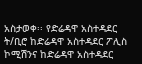አስታወቀ፡፡ የድሬዳዋ አስተዳደር ት/ቢሮ ከድሬዳዋ አስተዳደር ፖሊስ ኮሚሽንና ከድሬዳዋ አስተዳደር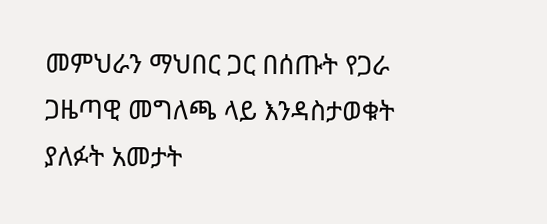መምህራን ማህበር ጋር በሰጡት የጋራ ጋዜጣዊ መግለጫ ላይ እንዳስታወቁት ያለፉት አመታት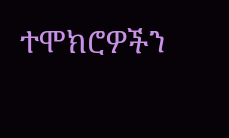ተሞክሮዎችን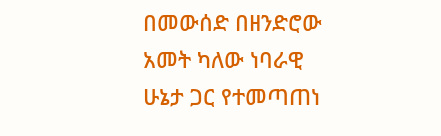በመውሰድ በዘንድሮው አመት ካለው ነባራዊ ሁኔታ ጋር የተመጣጠነ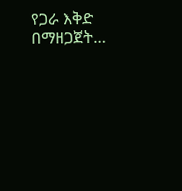የጋራ እቅድ በማዘጋጀት…